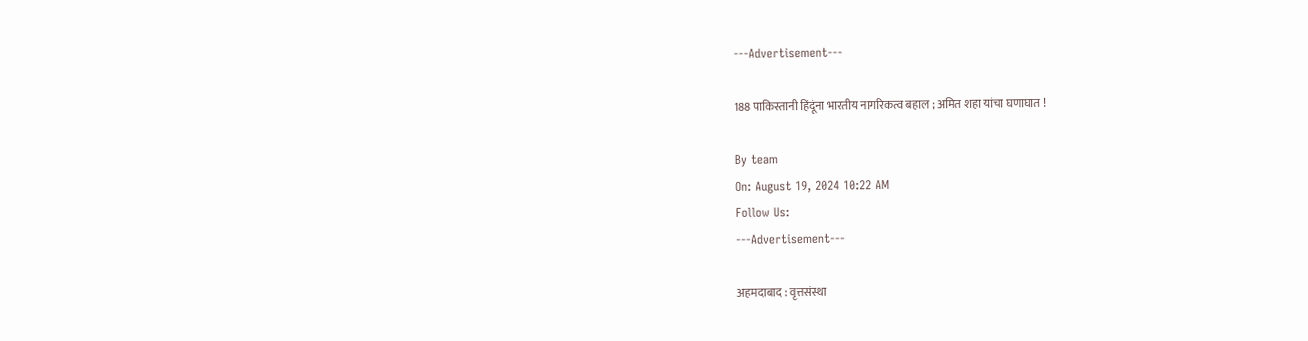---Advertisement---

188 पाकिस्तानी हिंदूंना भारतीय नागरिकत्व बहाल ; अमित शहा यांचा घणाघात !

By team
On: August 19, 2024 10:22 AM
Follow Us:
---Advertisement---

अहमदाबाद : वृत्तसंस्था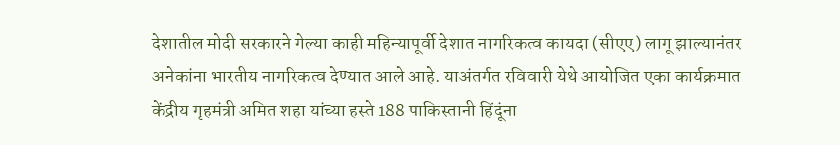देशातील मोदी सरकारने गेल्या काही महिन्यापूर्वी देशात नागरिकत्व कायदा (सीएए) लागू झाल्यानंतर अनेकांना भारतीय नागरिकत्व देण्यात आले आहे. याअंतर्गत रविवारी येथे आयोजित एका कार्यक्रमात केंद्रीय गृहमंत्री अमित शहा यांच्या हस्ते 188 पाकिस्तानी हिंदूंना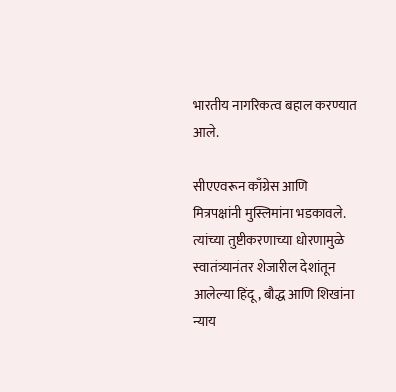भारतीय नागरिकत्व बहाल करण्यात आले.

सीएएवरून काँग्रेस आणि मित्रपक्षांनी मुस्लिमांना भडकावले. त्यांच्या तुष्टीकरणाच्या धोरणामुळे स्वातंत्र्यानंतर शेजारील देशांतून आलेल्या हिंदू, बौद्ध आणि शिखांना न्याय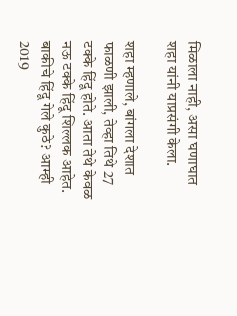मिळाला नाही, असा घणाघात शहा यांनी याप्रसंगी केला.

शहा म्हणाले, बांगला देशात फाळणी झाली, तेव्हा तिथे 27 टक्के हिंदू होते. आता तेथे केवळ नऊ टक्के हिंदू शिल्लक आहेत. बाकीचे हिंदू गेले कुठे? आम्ही 2019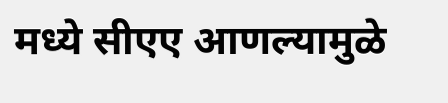मध्ये सीएए आणल्यामुळे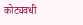कोट्यवधी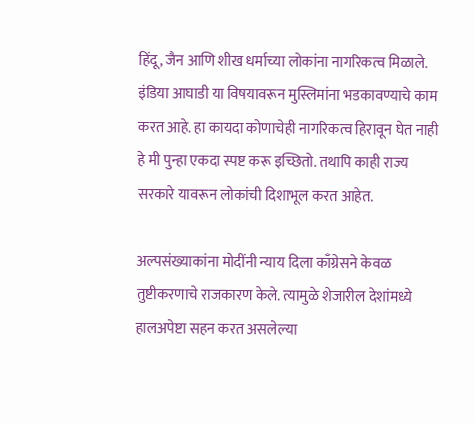हिंदू, जैन आणि शीख धर्माच्या लोकांना नागरिकत्व मिळाले. इंडिया आघाडी या विषयावरून मुस्लिमांना भडकावण्याचे काम करत आहे. हा कायदा कोणाचेही नागरिकत्व हिरावून घेत नाही हे मी पुन्हा एकदा स्पष्ट करू इच्छितो. तथापि काही राज्य सरकारे यावरून लोकांची दिशाभूल करत आहेत.

अल्पसंख्याकांना मोदींनी न्याय दिला काँग्रेसने केवळ तुष्टीकरणाचे राजकारण केले. त्यामुळे शेजारील देशांमध्ये हालअपेष्टा सहन करत असलेल्या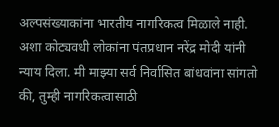अल्पसंख्याकांना भारतीय नागरिकत्व मिळाले नाही. अशा कोट्यवधी लोकांना पंतप्रधान नरेंद्र मोदी यांनी न्याय दिला. मी माझ्या सर्व निर्वासित बांधवांना सांगतो की, तुम्ही नागरिकत्वासाठी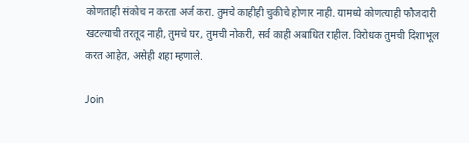कोणताही संकोच न करता अर्ज करा. तुमचे काहीही चुकीचे होणार नाही. यामध्ये कोणत्याही फौजदारी खटल्याची तरतूद नाही, तुमचे घर, तुमची नोकरी, सर्व काही अबाधित राहील. विरोधक तुमची दिशाभूल करत आहेत, असेही शहा म्हणाले.

Join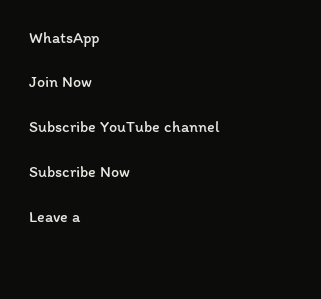WhatsApp

Join Now

Subscribe YouTube channel

Subscribe Now

Leave a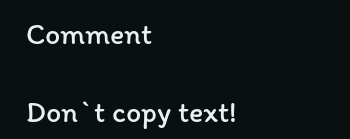Comment

Don`t copy text!